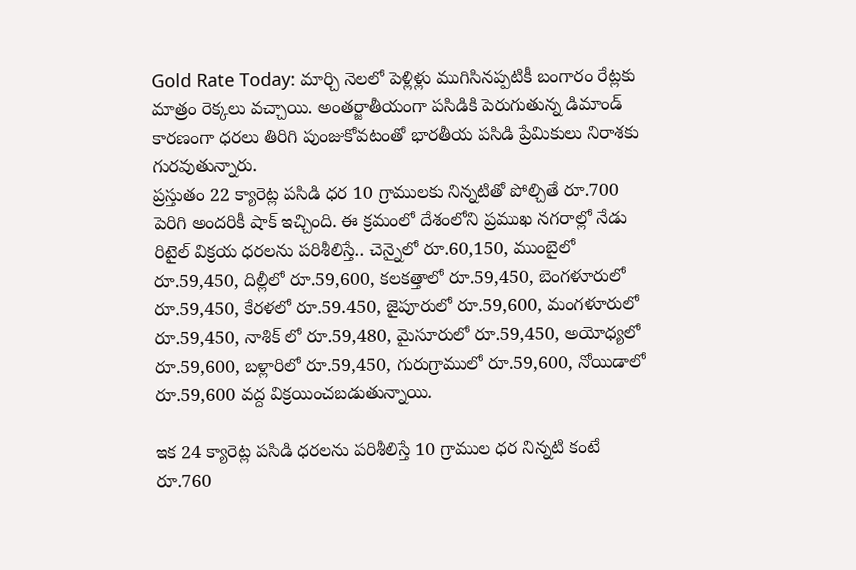Gold Rate Today: మార్చి నెలలో పెళ్లిళ్లు ముగిసినప్పటికీ బంగారం రేట్లకు మాత్రం రెక్కలు వచ్చాయి. అంతర్జాతీయంగా పసిడికి పెరుగుతున్న డిమాండ్ కారణంగా ధరలు తిరిగి పుంజుకోవటంతో భారతీయ పసిడి ప్రేమికులు నిరాశకు గురవుతున్నారు.
ప్రస్తుతం 22 క్యారెట్ల పసిడి ధర 10 గ్రాములకు నిన్నటితో పోల్చితే రూ.700 పెరిగి అందరికీ షాక్ ఇచ్చింది. ఈ క్రమంలో దేశంలోని ప్రముఖ నగరాల్లో నేడు రిటైల్ విక్రయ ధరలను పరిశీలిస్తే.. చెన్నైలో రూ.60,150, ముంబైలో రూ.59,450, దిల్లీలో రూ.59,600, కలకత్తాలో రూ.59,450, బెంగళూరులో రూ.59,450, కేరళలో రూ.59.450, జైపూరులో రూ.59,600, మంగళూరులో రూ.59,450, నాశిక్ లో రూ.59,480, మైసూరులో రూ.59,450, అయోధ్యలో రూ.59,600, బళ్లారిలో రూ.59,450, గురుగ్రాములో రూ.59,600, నోయిడాలో రూ.59,600 వద్ద విక్రయించబడుతున్నాయి.

ఇక 24 క్యారెట్ల పసిడి ధరలను పరిశీలిస్తే 10 గ్రాముల ధర నిన్నటి కంటే రూ.760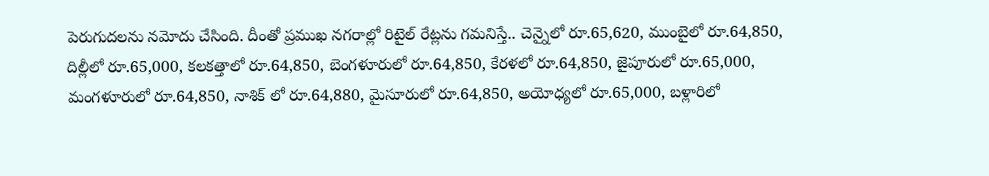పెరుగుదలను నమోదు చేసింది. దీంతో ప్రముఖ నగరాల్లో రిటైల్ రేట్లను గమనిస్తే.. చెన్నైలో రూ.65,620, ముంబైలో రూ.64,850, దిల్లీలో రూ.65,000, కలకత్తాలో రూ.64,850, బెంగళూరులో రూ.64,850, కేరళలో రూ.64,850, జైపూరులో రూ.65,000, మంగళూరులో రూ.64,850, నాశిక్ లో రూ.64,880, మైసూరులో రూ.64,850, అయోధ్యలో రూ.65,000, బళ్లారిలో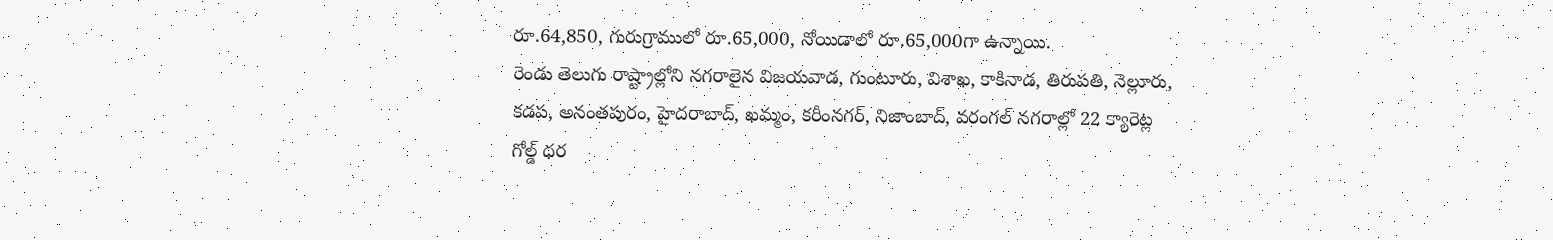రూ.64,850, గురుగ్రాములో రూ.65,000, నోయిడాలో రూ.65,000గా ఉన్నాయి.
రెండు తెలుగు రాష్ట్రాల్లోని నగరాలైన విజయవాడ, గుంటూరు, విశాఖ, కాకినాడ, తిరుపతి, నెల్లూరు, కడప, అనంతపురం, హైదరాబాద్, ఖమ్మం, కరీంనగర్, నిజాంబాద్, వరంగల్ నగరాల్లో 22 క్యారెట్ల గోల్డ్ ధర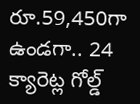రూ.59,450గా ఉండగా.. 24 క్యారెట్ల గోల్డ్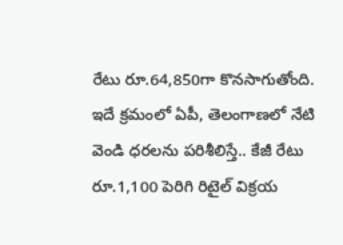రేటు రూ.64,850గా కొనసాగుతోంది. ఇదే క్రమంలో ఏపీ, తెలంగాణలో నేటి వెండి ధరలను పరిశీలిస్తే.. కేజీ రేటు రూ.1,100 పెరిగి రిటైల్ విక్రయ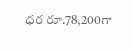ధర రూ.78,200గా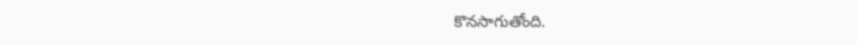కొనసాగుతోంది.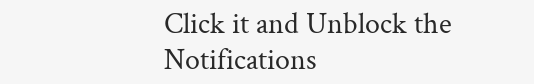Click it and Unblock the Notifications